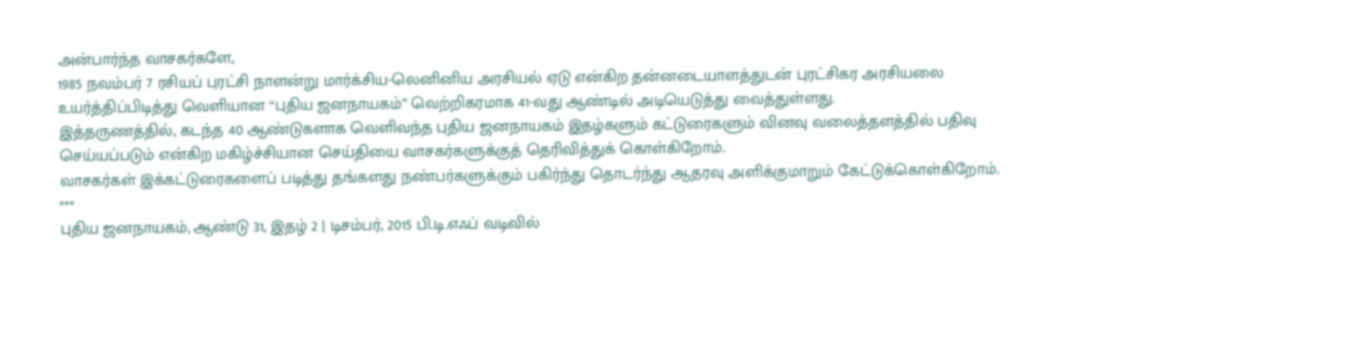அன்பார்ந்த வாசகர்களே,
1985 நவம்பர் 7 ரசியப் புரட்சி நாளன்று மார்க்சிய-லெனினிய அரசியல் ஏடு என்கிற தன்னடையாளத்துடன் புரட்சிகர அரசியலை உயர்த்திப்பிடித்து வெளியான “புதிய ஜனநாயகம்” வெற்றிகரமாக 41-வது ஆண்டில் அடியெடுத்து வைத்துள்ளது.
இத்தருணத்தில், கடந்த 40 ஆண்டுகளாக வெளிவந்த புதிய ஜனநாயகம் இதழ்களும் கட்டுரைகளும் வினவு வலைத்தளத்தில் பதிவு செய்யப்படும் என்கிற மகிழ்ச்சியான செய்தியை வாசகர்களுக்குத் தெரிவித்துக் கொள்கிறோம்.
வாசகர்கள் இக்கட்டுரைகளைப் படித்து தங்களது நண்பர்களுக்கும் பகிர்ந்து தொடர்ந்து ஆதரவு அளிக்குமாறும் கேட்டுக்கொள்கிறோம்.
***
புதிய ஜனநாயகம், ஆண்டு 31, இதழ் 2 | டிசம்பர், 2015 பி.டி.எஃப் வடிவில்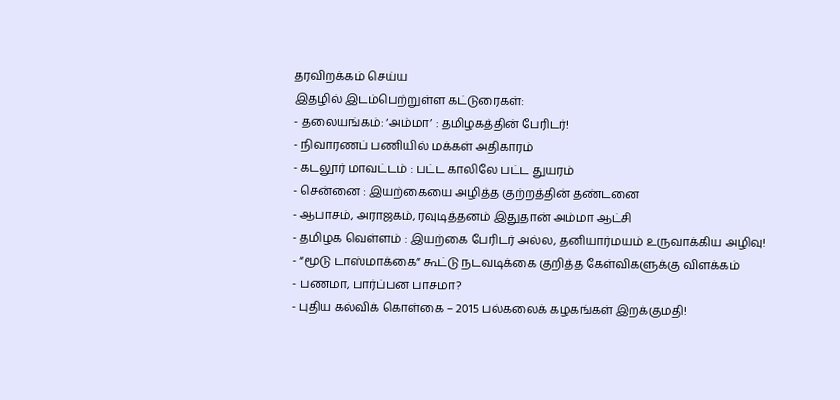தரவிறக்கம் செய்ய
இதழில் இடம்பெற்றுள்ள கட்டுரைகள்:
- தலையங்கம்: ‘அம்மா’ : தமிழகத்தின் பேரிடர்!
- நிவாரணப் பணியில் மக்கள் அதிகாரம்
- கடலூர் மாவட்டம் : பட்ட காலிலே பட்ட துயரம்
- சென்னை : இயற்கையை அழித்த குற்றத்தின் தண்டனை
- ஆபாசம், அராஜகம், ரவுடித்தனம் இதுதான் அம்மா ஆட்சி
- தமிழக வெள்ளம் : இயற்கை பேரிடர் அல்ல, தனியார்மயம் உருவாக்கிய அழிவு!
- “மூடு டாஸ்மாக்கை” கூட்டு நடவடிக்கை குறித்த கேள்விகளுக்கு விளக்கம்
- பணமா, பார்ப்பன பாசமா?
- புதிய கல்விக் கொள்கை – 2015 பல்கலைக் கழகங்கள் இறக்குமதி!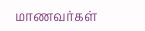மாணவர்கள்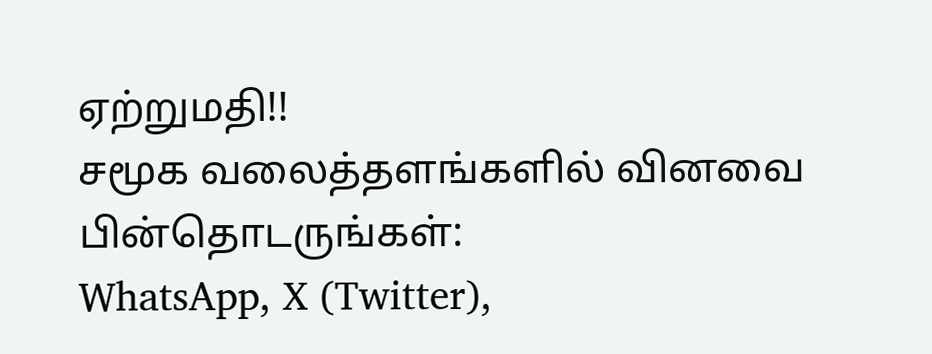ஏற்றுமதி!!
சமூக வலைத்தளங்களில் வினவை பின்தொடருங்கள்:
WhatsApp, X (Twitter),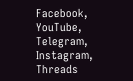Facebook, YouTube, Telegram, Instagram, Threads